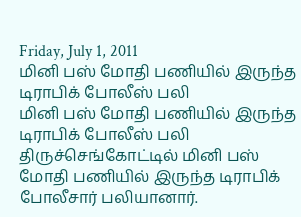Friday, July 1, 2011
மினி பஸ் மோதி பணியில் இருந்த டிராபிக் போலீஸ் பலி
மினி பஸ் மோதி பணியில் இருந்த டிராபிக் போலீஸ் பலி
திருச்செங்கோட்டில் மினி பஸ் மோதி பணியில் இருந்த டிராபிக் போலீசார் பலியானார்.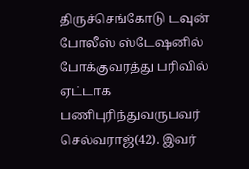திருச்செங்கோடு டவுன் போலீஸ் ஸ்டேஷனில் போக்குவரத்து பரிவில் ஏட்டாக பணிபுரிந்துவருபவர் செல்வராஜ்(42). இவர்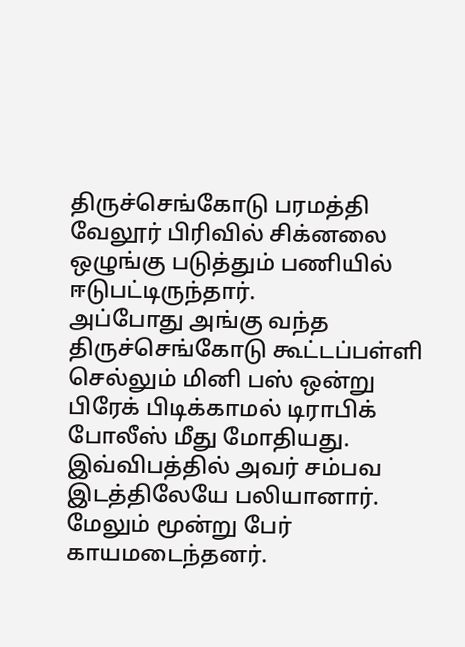திருச்செங்கோடு பரமத்தி வேலூர் பிரிவில் சிக்னலை ஒழுங்கு படுத்தும் பணியில் ஈடுபட்டிருந்தார்.
அப்போது அங்கு வந்த திருச்செங்கோடு கூட்டப்பள்ளி செல்லும் மினி பஸ் ஒன்று பிரேக் பிடிக்காமல் டிராபிக் போலீஸ் மீது மோதியது. இவ்விபத்தில் அவர் சம்பவ இடத்திலேயே பலியானார்.
மேலும் மூன்று பேர் காயமடைந்தனர்.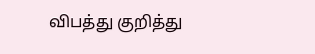விபத்து குறித்து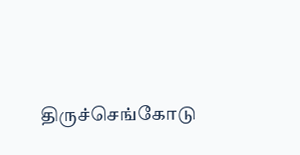திருச்செங்கோடு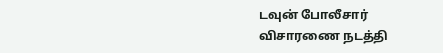டவுன் போலீசார் விசாரணை நடத்தி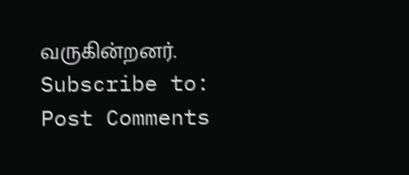வருகின்றனர்.
Subscribe to:
Post Comments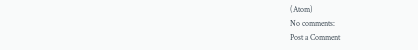(Atom)
No comments:
Post a Comment